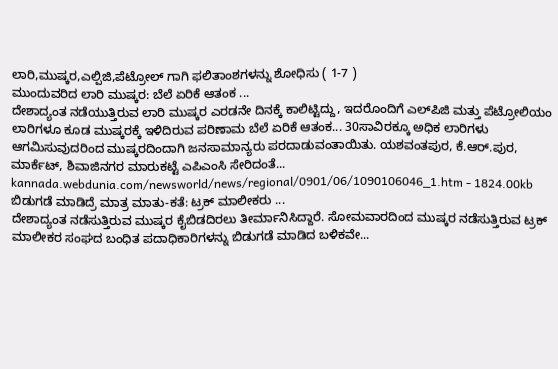ಲಾರಿ,ಮುಷ್ಕರ,ಎಲ್ಪಿಜಿ,ಪೆಟ್ರೋಲ್ ಗಾಗಿ ಫಲಿತಾಂಶಗಳನ್ನು ಶೋಧಿಸು ( 1-7 )
ಮುಂದುವರಿದ ಲಾರಿ ಮುಷ್ಕರ: ಬೆಲೆ ಏರಿಕೆ ಆತಂಕ ...
ದೇಶಾದ್ಯಂತ ನಡೆಯುತ್ತಿರುವ ಲಾರಿ ಮುಷ್ಕರ ಎರಡನೇ ದಿನಕ್ಕೆ ಕಾಲಿಟ್ಟಿದ್ದು, ಇದರೊಂದಿಗೆ ಎಲ್‌ಪಿಜಿ ಮತ್ತು ಪೆಟ್ರೋಲಿಯಂ ಲಾರಿಗಳೂ ಕೂಡ ಮುಷ್ಕರಕ್ಕೆ ಇಳಿದಿರುವ ಪರಿಣಾಮ ಬೆಲೆ ಏರಿಕೆ ಆತಂಕ... 30ಸಾವಿರಕ್ಕೂ ಅಧಿಕ ಲಾರಿಗಳು ಆಗಮಿಸುವುದರಿಂದ ಮುಷ್ಕರದಿಂದಾಗಿ ಜನಸಾಮಾನ್ಯರು ಪರದಾಡುವಂತಾಯಿತು. ಯಶವಂತಪುರ, ಕೆ.ಆರ್.ಪುರ, ಮಾರ್ಕೆಟ್, ಶಿವಾಜಿನಗರ ಮಾರುಕಟ್ಟೆ ಎಪಿಎಂಸಿ ಸೇರಿದಂತೆ...
kannada.webdunia.com/newsworld/news/regional/0901/06/1090106046_1.htm - 1824.00kb
ಬಿಡುಗಡೆ ಮಾಡಿದ್ರೆ ಮಾತ್ರ ಮಾತು-ಕತೆ: ಟ್ರಕ್ ಮಾಲೀಕರು ...
ದೇಶಾದ್ಯಂತ ನಡೆಸುತ್ತಿರುವ ಮುಷ್ಕರ ಕೈಬಿಡದಿರಲು ತೀರ್ಮಾನಿಸಿದ್ದಾರೆ. ಸೋಮವಾರದಿಂದ ಮುಷ್ಕರ ನಡೆಸುತ್ತಿರುವ ಟ್ರಕ್ ಮಾಲೀಕರ ಸಂಘದ ಬಂಧಿತ ಪದಾಧಿಕಾರಿಗಳನ್ನು ಬಿಡುಗಡೆ ಮಾಡಿದ ಬಳಿಕವೇ...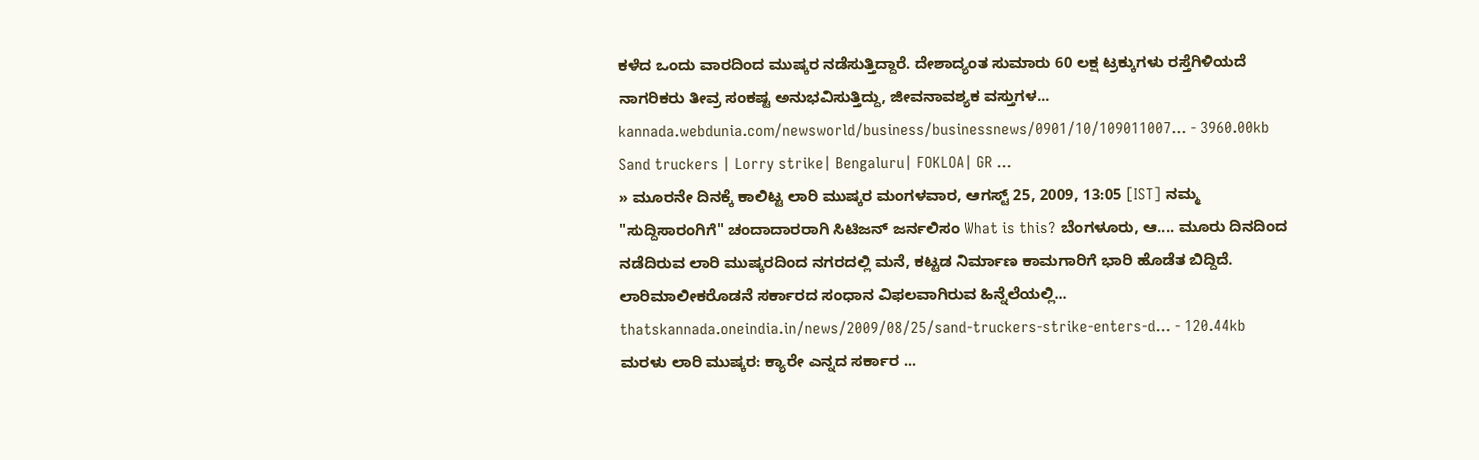ಕಳೆದ ಒಂದು ವಾರದಿಂದ ಮುಷ್ಕರ ನಡೆಸುತ್ತಿದ್ದಾರೆ. ದೇಶಾದ್ಯಂತ ಸುಮಾರು 60 ಲಕ್ಷ ಟ್ರಕ್ಕುಗಳು ರಸ್ತೆಗಿಳಿಯದೆ ನಾಗರಿಕರು ತೀವ್ರ ಸಂಕಷ್ಟ ಅನುಭವಿಸುತ್ತಿದ್ದು, ಜೀವನಾವಶ್ಯಕ ವಸ್ತುಗಳ...
kannada.webdunia.com/newsworld/business/businessnews/0901/10/109011007... - 3960.00kb
Sand truckers | Lorry strike| Bengaluru| FOKLOA| GR ...
» ಮೂರನೇ ದಿನಕ್ಕೆ ಕಾಲಿಟ್ಟ ಲಾರಿ ಮುಷ್ಕರ ಮಂಗಳವಾರ, ಆಗಸ್ಟ್ 25, 2009, 13:05 [IST] ನಮ್ಮ "ಸುದ್ದಿಸಾರಂಗಿಗೆ" ಚಂದಾದಾರರಾಗಿ ಸಿಟಿಜನ್ ಜರ್ನಲಿಸಂ What is this? ಬೆಂಗಳೂರು, ಆ.... ಮೂರು ದಿನದಿಂದ ನಡೆದಿರುವ ಲಾರಿ ಮುಷ್ಕರದಿಂದ ನಗರದಲ್ಲಿ ಮನೆ, ಕಟ್ಟಡ ನಿರ್ಮಾಣ ಕಾಮಗಾರಿಗೆ ಭಾರಿ ಹೊಡೆತ ಬಿದ್ದಿದೆ. ಲಾರಿಮಾಲೀಕರೊಡನೆ ಸರ್ಕಾರದ ಸಂಧಾನ ವಿಫಲವಾಗಿರುವ ಹಿನ್ನೆಲೆಯಲ್ಲಿ...
thatskannada.oneindia.in/news/2009/08/25/sand-truckers-strike-enters-d... - 120.44kb
ಮರಳು ಲಾರಿ ಮುಷ್ಕರ: ಕ್ಯಾರೇ ಎನ್ನದ ಸರ್ಕಾರ ...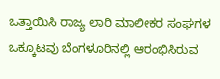ಒತ್ತಾಯಿಸಿ ರಾಜ್ಯ ಲಾರಿ ಮಾಲೀಕರ ಸಂಘಗಳ ಒಕ್ಕೂಟವು ಬೆಂಗಳೂರಿನಲ್ಲಿ ಆರಂಭಿಸಿರುವ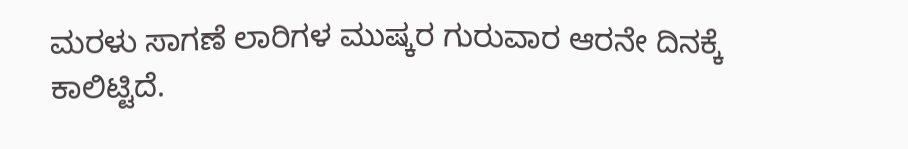ಮರಳು ಸಾಗಣೆ ಲಾರಿಗಳ ಮುಷ್ಕರ ಗುರುವಾರ ಆರನೇ ದಿನಕ್ಕೆ ಕಾಲಿಟ್ಟಿದೆ.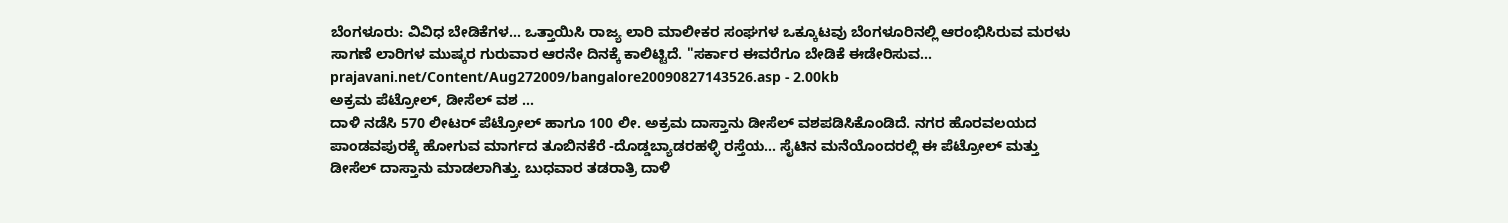ಬೆಂಗಳೂರು: ವಿವಿಧ ಬೇಡಿಕೆಗಳ... ಒತ್ತಾಯಿಸಿ ರಾಜ್ಯ ಲಾರಿ ಮಾಲೀಕರ ಸಂಘಗಳ ಒಕ್ಕೂಟವು ಬೆಂಗಳೂರಿನಲ್ಲಿ ಆರಂಭಿಸಿರುವ ಮರಳು ಸಾಗಣೆ ಲಾರಿಗಳ ಮುಷ್ಕರ ಗುರುವಾರ ಆರನೇ ದಿನಕ್ಕೆ ಕಾಲಿಟ್ಟಿದೆ. "ಸರ್ಕಾರ ಈವರೆಗೂ ಬೇಡಿಕೆ ಈಡೇರಿಸುವ...
prajavani.net/Content/Aug272009/bangalore20090827143526.asp - 2.00kb
ಅಕ್ರಮ ಪೆಟ್ರೋಲ್, ಡೀಸೆಲ್ ವಶ ...
ದಾಳಿ ನಡೆಸಿ 570 ಲೀಟರ್ ಪೆಟ್ರೋಲ್ ಹಾಗೂ 100 ಲೀ. ಅಕ್ರಮ ದಾಸ್ತಾನು ಡೀಸೆಲ್ ವಶಪಡಿಸಿಕೊಂಡಿದೆ. ನಗರ ಹೊರವಲಯದ ಪಾಂಡವಪುರಕ್ಕೆ ಹೋಗುವ ಮಾರ್ಗದ ತೂಬಿನಕೆರೆ -ದೊಡ್ಡಬ್ಯಾಡರಹಳ್ಳಿ ರಸ್ತೆಯ... ಸೈಟಿನ ಮನೆಯೊಂದರಲ್ಲಿ ಈ ಪೆಟ್ರೋಲ್ ಮತ್ತು ಡೀಸೆಲ್ ದಾಸ್ತಾನು ಮಾಡಲಾಗಿತ್ತು. ಬುಧವಾರ ತಡರಾತ್ರಿ ದಾಳಿ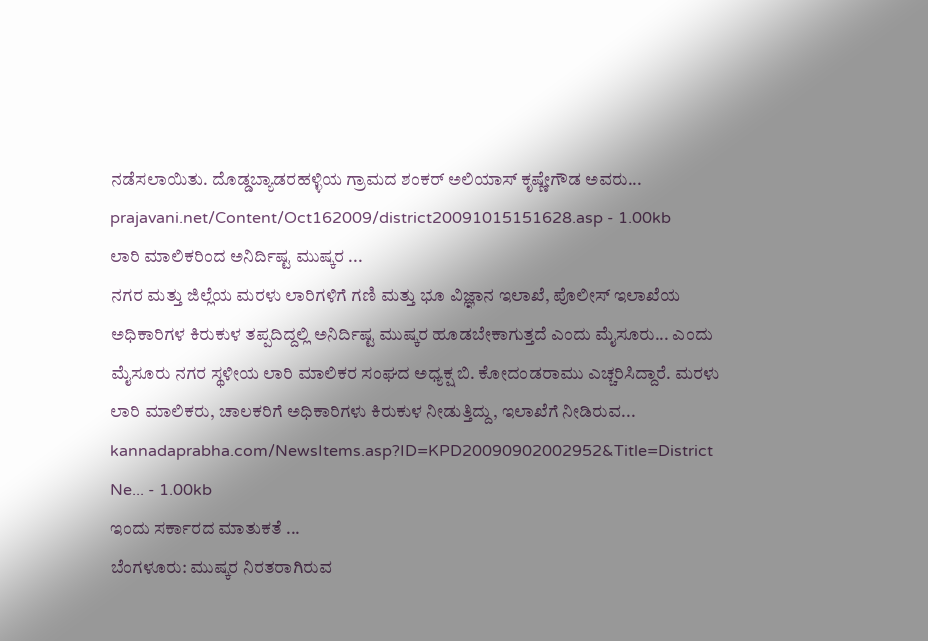ನಡೆಸಲಾಯಿತು. ದೊಡ್ಡಬ್ಯಾಡರಹಳ್ಳಿಯ ಗ್ರಾಮದ ಶಂಕರ್ ಅಲಿಯಾಸ್ ಕೃಷ್ಣೇಗೌಡ ಅವರು...
prajavani.net/Content/Oct162009/district20091015151628.asp - 1.00kb
ಲಾರಿ ಮಾಲಿಕರಿಂದ ಅನಿರ್ದಿಷ್ಟ ಮುಷ್ಕರ ...
ನಗರ ಮತ್ತು ಜಿಲ್ಲೆಯ ಮರಳು ಲಾರಿಗಳಿಗೆ ಗಣಿ ಮತ್ತು ಭೂ ವಿಜ್ಞಾನ ಇಲಾಖೆ, ಪೊಲೀಸ್‌ ಇಲಾಖೆಯ ಅಧಿಕಾರಿಗಳ ಕಿರುಕುಳ ತಪ್ಪದಿದ್ದಲ್ಲಿ ಅನಿರ್ದಿಷ್ಟ ಮುಷ್ಕರ ಹೂಡಬೇಕಾಗುತ್ತದೆ ಎಂದು ಮೈಸೂರು... ಎಂದು ಮೈಸೂರು ನಗರ ಸ್ಥಳೀಯ ಲಾರಿ ಮಾಲಿಕರ ಸಂಘದ ಅಧ್ಯಕ್ಷ ಬಿ. ಕೋದಂಡರಾಮು ಎಚ್ಚರಿಸಿದ್ದಾರೆ. ಮರಳು ಲಾರಿ ಮಾಲಿಕರು, ಚಾಲಕರಿಗೆ ಅಧಿಕಾರಿಗಳು ಕಿರುಕುಳ ನೀಡುತ್ತಿದ್ದು, ಇಲಾಖೆಗೆ ನೀಡಿರುವ...
kannadaprabha.com/NewsItems.asp?ID=KPD20090902002952&Title=District Ne... - 1.00kb
ಇಂದು ಸರ್ಕಾರದ ಮಾತುಕತೆ ...
ಬೆಂಗಳೂರು: ಮುಷ್ಕರ ನಿರತರಾಗಿರುವ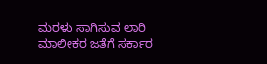ಮರಳು ಸಾಗಿಸುವ ಲಾರಿ ಮಾಲೀಕರ ಜತೆಗೆ ಸರ್ಕಾರ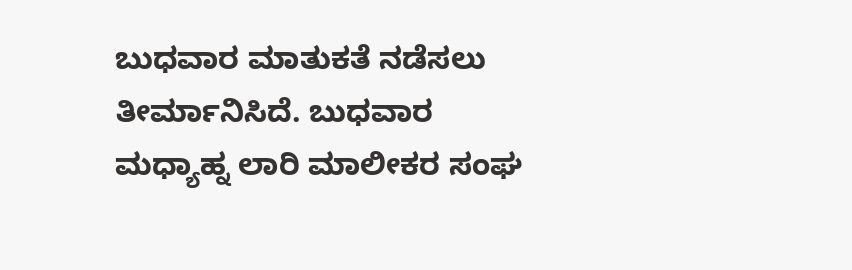ಬುಧವಾರ ಮಾತುಕತೆ ನಡೆಸಲು ತೀರ್ಮಾನಿಸಿದೆ. ಬುಧವಾರ ಮಧ್ಯಾಹ್ನ ಲಾರಿ ಮಾಲೀಕರ ಸಂಘ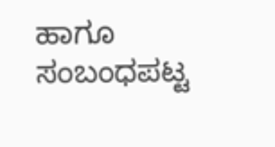ಹಾಗೂ ಸಂಬಂಧಪಟ್ಟ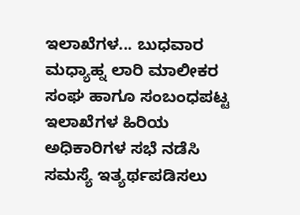ಇಲಾಖೆಗಳ... ಬುಧವಾರ ಮಧ್ಯಾಹ್ನ ಲಾರಿ ಮಾಲೀಕರ ಸಂಘ ಹಾಗೂ ಸಂಬಂಧಪಟ್ಟ ಇಲಾಖೆಗಳ ಹಿರಿಯ ಅಧಿಕಾರಿಗಳ ಸಭೆ ನಡೆಸಿ ಸಮಸ್ಯೆ ಇತ್ಯರ್ಥಪಡಿಸಲು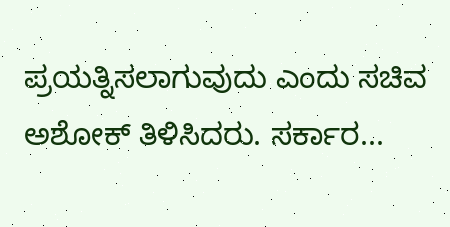ಪ್ರಯತ್ನಿಸಲಾಗುವುದು ಎಂದು ಸಚಿವ ಅಶೋಕ್‌ ತಿಳಿಸಿದರು. ಸರ್ಕಾರ...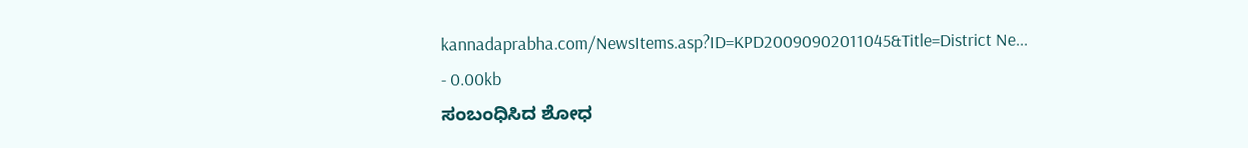kannadaprabha.com/NewsItems.asp?ID=KPD20090902011045&Title=District Ne... - 0.00kb
ಸಂಬಂಧಿಸಿದ ಶೋಧ